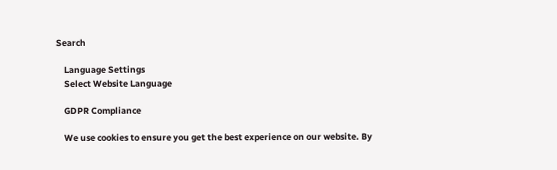Search

    Language Settings
    Select Website Language

    GDPR Compliance

    We use cookies to ensure you get the best experience on our website. By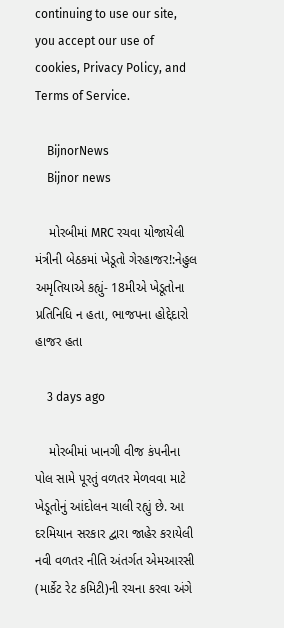continuing to use our site, you accept our use of cookies, Privacy Policy, and Terms of Service.

    BijnorNews
    Bijnor news

    મોરબીમાં MRC રચવા યોજાયેલી મંત્રીની બેઠકમાં ખેડૂતો ગેરહાજર!:નેહુલ અમૃતિયાએ કહ્યું- 18મીએ ખેડૂતોના પ્રતિનિધિ ન હતા, ભાજપના હોદ્દેદારો હાજર હતા

    3 days ago

    મોરબીમાં ખાનગી વીજ કંપનીના પોલ સામે પૂરતું વળતર મેળવવા માટે ખેડૂતોનું આંદોલન ચાલી રહ્યું છે. આ દરમિયાન સરકાર દ્વારા જાહેર કરાયેલી નવી વળતર નીતિ અંતર્ગત એમઆરસી (માર્કેટ રેટ કમિટી)ની રચના કરવા અંગે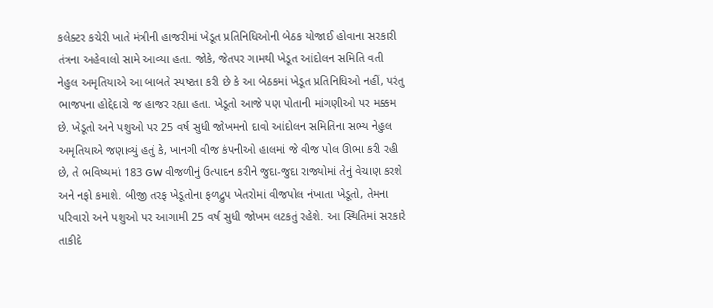કલેક્ટર કચેરી ખાતે મંત્રીની હાજરીમાં ખેડૂત પ્રતિનિધિઓની બેઠક યોજાઈ હોવાના સરકારી તંત્રના અહેવાલો સામે આવ્યા હતા. જોકે, જેતપર ગામથી ખેડૂત આંદોલન સમિતિ વતી નેહુલ અમૃતિયાએ આ બાબતે સ્પષ્ટતા કરી છે કે આ બેઠકમાં ખેડૂત પ્રતિનિધિઓ નહીં, પરંતુ ભાજપના હોદ્દેદારો જ હાજર રહ્યા હતા. ખેડૂતો આજે પણ પોતાની માંગણીઓ પર મક્કમ છે. ખેડૂતો અને પશુઓ પર 25 વર્ષ સુધી જોખમનો દાવો આંદોલન સમિતિના સભ્ય નેહુલ અમૃતિયાએ જણાવ્યું હતું કે, ખાનગી વીજ કંપનીઓ હાલમાં જે વીજ પોલ ઊભા કરી રહી છે, તે ભવિષ્યમાં 183 GW વીજળીનું ઉત્પાદન કરીને જુદા-જુદા રાજ્યોમાં તેનું વેચાણ કરશે અને નફો કમાશે. બીજી તરફ ખેડૂતોના ફળદ્રુપ ખેતરોમાં વીજપોલ નંખાતા ખેડૂતો, તેમના પરિવારો અને પશુઓ પર આગામી 25 વર્ષ સુધી જોખમ લટકતું રહેશે. આ સ્થિતિમાં સરકારે તાકીદે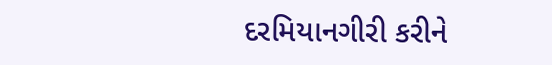દરમિયાનગીરી કરીને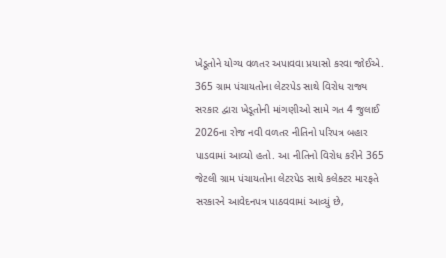ખેડૂતોને યોગ્ય વળતર અપાવવા પ્રયાસો કરવા જોઈએ. 365 ગ્રામ પંચાયતોના લેટરપેડ સાથે વિરોધ રાજ્ય સરકાર દ્વારા ખેડૂતોની માંગણીઓ સામે ગત 4 જુલાઈ 2026ના રોજ નવી વળતર નીતિનો પરિપત્ર બહાર પાડવામાં આવ્યો હતો. આ નીતિનો વિરોધ કરીને 365 જેટલી ગ્રામ પંચાયતોના લેટરપેડ સાથે કલેક્ટર મારફતે સરકારને આવેદનપત્ર પાઠવવામાં આવ્યું છે,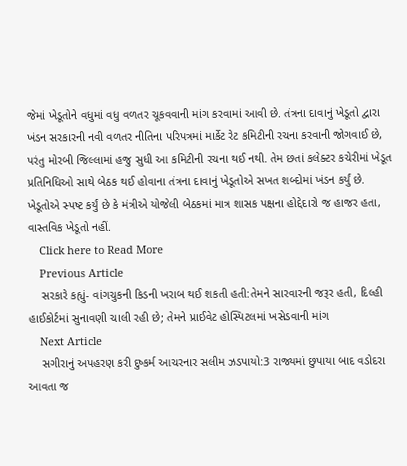જેમાં ખેડૂતોને વધુમાં વધુ વળતર ચૂકવવાની માંગ કરવામાં આવી છે. તંત્રના દાવાનું ખેડૂતો દ્વારા ખંડન સરકારની નવી વળતર નીતિના પરિપત્રમાં માર્કેટ રેટ કમિટીની રચના કરવાની જોગવાઈ છે, પરંતુ મોરબી જિલ્લામાં હજુ સુધી આ કમિટીની રચના થઈ નથી. તેમ છતાં કલેક્ટર કચેરીમાં ખેડૂત પ્રતિનિધિઓ સાથે બેઠક થઈ હોવાના તંત્રના દાવાનું ખેડૂતોએ સખત શબ્દોમાં ખંડન કર્યું છે. ખેડૂતોએ સ્પષ્ટ કર્યું છે કે મંત્રીએ યોજેલી બેઠકમાં માત્ર શાસક પક્ષના હોદ્દેદારો જ હાજર હતા, વાસ્તવિક ખેડૂતો નહીં.
    Click here to Read More
    Previous Article
    સરકારે કહ્યું- વાંગચુકની કિડની ખરાબ થઈ શકતી હતી:તેમને સારવારની જરૂર હતી, દિલ્હી હાઈકોર્ટમાં સુનાવણી ચાલી રહી છે; તેમને પ્રાઈવેટ હોસ્પિટલમાં ખસેડવાની માંગ
    Next Article
    સગીરાનું અપહરણ કરી દુષ્કર્મ આચરનાર સલીમ ઝડપાયો:3 રાજ્યમાં છુપાયા બાદ વડોદરા આવતા જ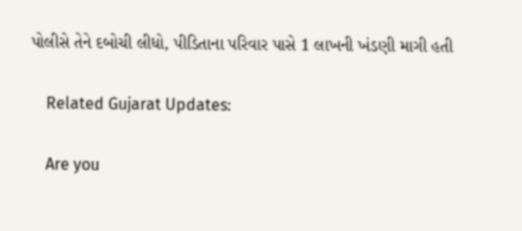પોલીસે તેને દબોચી લીધો, પીડિતાના પરિવાર પાસે 1 લાખની ખંડણી માગી હતી

    Related Gujarat Updates:

    Are you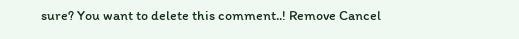sure? You want to delete this comment..! Remove Cancel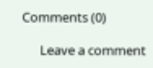Comments (0)

      Leave a comment